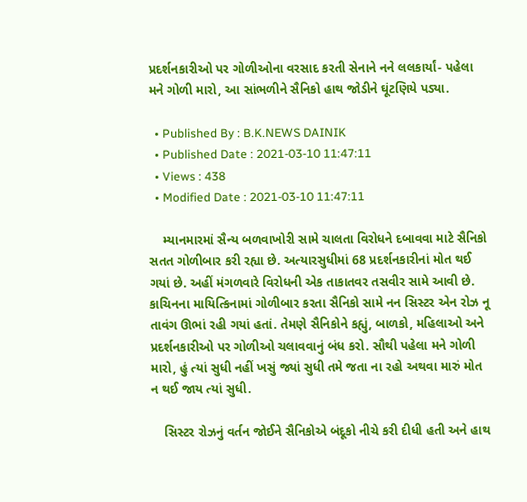પ્રદર્શનકારીઓ પર ગોળીઓના વરસાદ કરતી સેનાને નને લલકાર્યાં- પહેલા મને ગોળી મારો, આ સાંભળીને સૈનિકો હાથ જોડીને ઘૂંટણિયે પડ્યા.

  • Published By : B.K.NEWS DAINIK
  • Published Date : 2021-03-10 11:47:11
  • Views : 438
  • Modified Date : 2021-03-10 11:47:11

    મ્યાનમારમાં સૈન્ય બળવાખોરી સામે ચાલતા વિરોધને દબાવવા માટે સૈનિકો સતત ગોળીબાર કરી રહ્યા છે. અત્યારસુધીમાં 68 પ્રદર્શનકારીનાં મોત થઈ ગયાં છે. અહીં મંગળવારે વિરોધની એક તાકાતવર તસવીર સામે આવી છે.  કાચિનના માયિત્કિનામાં ગોળીબાર કરતા સૈનિકો સામે નન સિસ્ટર એન રોઝ નૂ તાવંગ ઊભાં રહી ગયાં હતાં. તેમણે સૈનિકોને કહ્યું, બાળકો, મહિલાઓ અને પ્રદર્શનકારીઓ પર ગોળીઓ ચલાવવાનું બંધ કરો. સૌથી પહેલા મને ગોળી મારો, હું ત્યાં સુધી નહીં ખસું જ્યાં સુધી તમે જતા ના રહો અથવા મારું મોત ન થઈ જાય ત્યાં સુધી.

    સિસ્ટર રોઝનું વર્તન જોઈને સૈનિકોએ બંદૂકો નીચે કરી દીધી હતી અને હાથ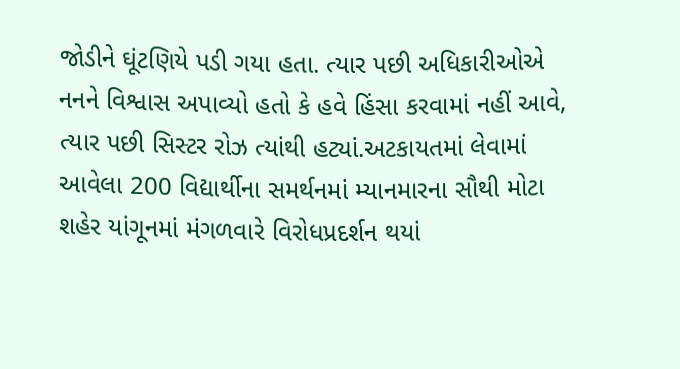જોડીને ઘૂંટણિયે પડી ગયા હતા. ત્યાર પછી અધિકારીઓએ નનને વિશ્વાસ અપાવ્યો હતો કે હવે હિંસા કરવામાં નહીં આવે, ત્યાર પછી સિસ્ટર રોઝ ત્યાંથી હટ્યાં.અટકાયતમાં લેવામાં આવેલા 200 વિદ્યાર્થીના સમર્થનમાં મ્યાનમારના સૌથી મોટા શહેર યાંગૂનમાં મંગળવારે વિરોધપ્રદર્શન થયાં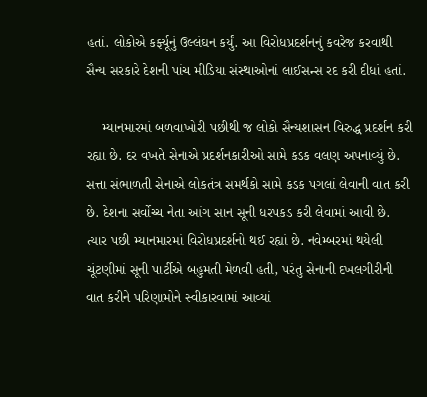હતાં. લોકોએ કર્ફ્યૂનું ઉલ્લંઘન કર્યું. આ વિરોધપ્રદર્શનનું કવરેજ કરવાથી સૈન્ય સરકારે દેશની પાંચ મીડિયા સંસ્થાઓનાં લાઈસન્સ રદ કરી દીધાં હતાં.

    મ્યાનમારમાં બળવાખોરી પછીથી જ લોકો સૈન્યશાસન વિરુદ્ધ પ્રદર્શન કરી રહ્યા છે. દર વખતે સેનાએ પ્રદર્શનકારીઓ સામે કડક વલણ અપનાવ્યું છે. સત્તા સંભાળતી સેનાએ લોકતંત્ર સમર્થકો સામે કડક પગલાં લેવાની વાત કરી છે. દેશના સર્વોચ્ચ નેતા આંગ સાન સૂની ધરપકડ કરી લેવામાં આવી છે. ત્યાર પછી મ્યાનમારમાં વિરોધપ્રદર્શનો થઈ રહ્યાં છે. નવેમ્બરમાં થયેલી ચૂંટણીમાં સૂની પાર્ટીએ બહુમતી મેળવી હતી, પરંતુ સેનાની દખલગીરીની વાત કરીને પરિણામોને સ્વીકારવામાં આવ્યાં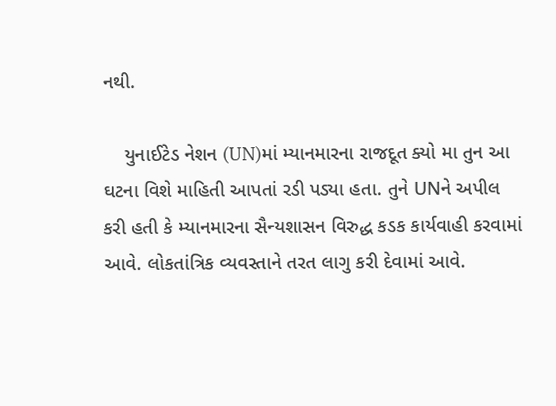નથી.

    યુનાઈટેડ નેશન (UN)માં મ્યાનમારના રાજદૂત ક્યો મા તુન આ ઘટના વિશે માહિતી આપતાં રડી પડ્યા હતા. તુને UNને અપીલ કરી હતી કે મ્યાનમારના સૈન્યશાસન વિરુદ્ધ કડક કાર્યવાહી કરવામાં આવે. લોકતાંત્રિક વ્યવસ્તાને તરત લાગુ કરી દેવામાં આવે.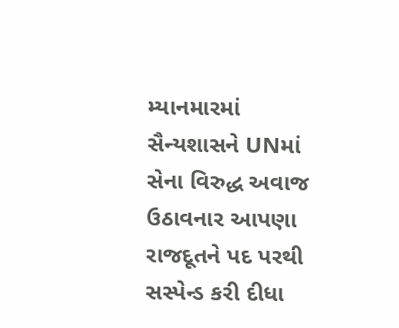મ્યાનમારમાં સૈન્યશાસને UNમાં સેના વિરુદ્ધ અવાજ ઉઠાવનાર આપણા રાજદૂતને પદ પરથી સસ્પેન્ડ કરી દીધા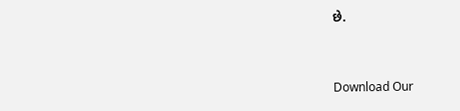છે.


Download Our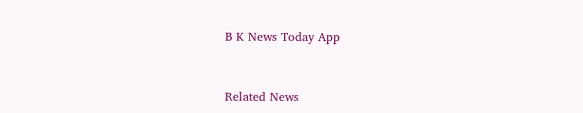B K News Today App



Related News